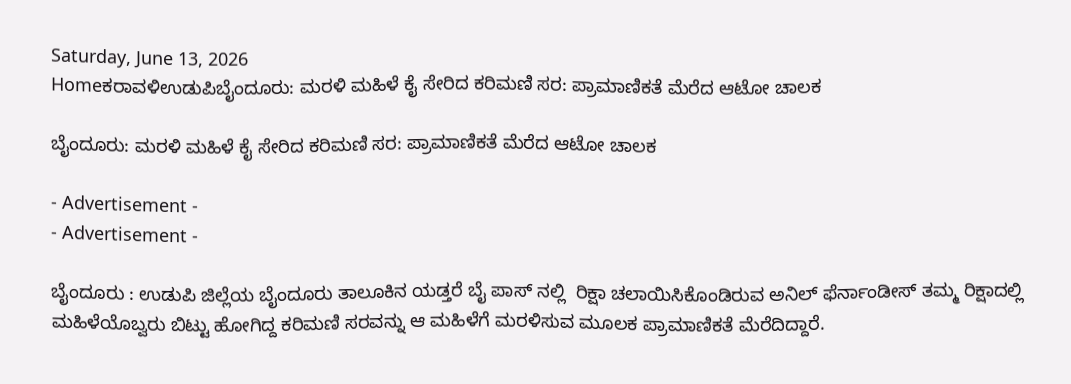Saturday, June 13, 2026
Homeಕರಾವಳಿಉಡುಪಿಬೈಂದೂರು: ಮರಳಿ ಮಹಿಳೆ ಕೈ ಸೇರಿದ ಕರಿಮಣಿ ಸರ: ಪ್ರಾಮಾಣಿಕತೆ ಮೆರೆದ ಆಟೋ ಚಾಲಕ

ಬೈಂದೂರು: ಮರಳಿ ಮಹಿಳೆ ಕೈ ಸೇರಿದ ಕರಿಮಣಿ ಸರ: ಪ್ರಾಮಾಣಿಕತೆ ಮೆರೆದ ಆಟೋ ಚಾಲಕ

- Advertisement -
- Advertisement -

ಬೈಂದೂರು : ಉಡುಪಿ ಜಿಲ್ಲೆಯ ಬೈಂದೂರು ತಾಲೂಕಿನ ಯಡ್ತರೆ ಬೈ ಪಾಸ್ ನಲ್ಲಿ  ರಿಕ್ಷಾ ಚಲಾಯಿಸಿಕೊಂಡಿರುವ ಅನಿಲ್ ಫೆರ್ನಾಂಡೀಸ್ ತಮ್ಮ ರಿಕ್ಷಾದಲ್ಲಿ ಮಹಿಳೆಯೊಬ್ವರು ಬಿಟ್ಟು ಹೋಗಿದ್ದ ಕರಿಮಣಿ ಸರವನ್ನು ಆ ಮಹಿಳೆಗೆ ಮರಳಿಸುವ ಮೂಲಕ ಪ್ರಾಮಾಣಿಕತೆ ಮೆರೆದಿದ್ದಾರೆ.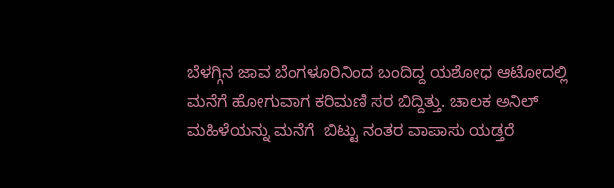ಬೆಳಗ್ಗಿನ ಜಾವ ಬೆಂಗಳೂರಿನಿಂದ ಬಂದಿದ್ದ ಯಶೋಧ ಆಟೋದಲ್ಲಿ ಮನೆಗೆ ಹೋಗುವಾಗ ಕರಿಮಣಿ ಸರ ಬಿದ್ದಿತ್ತು. ಚಾಲಕ ಅನಿಲ್ ಮಹಿಳೆಯನ್ನು ಮನೆಗೆ  ಬಿಟ್ಟು ನಂತರ ವಾಪಾಸು ಯಡ್ತರೆ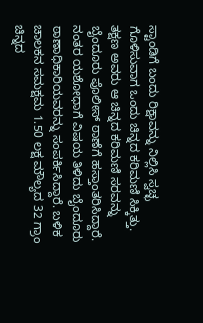ಸ್ಟಾಂಡಿಗೆ ಬಂದು ರಿಕ್ಷಾವನ್ನು ನಿಲ್ಲಿಸಿ ಸ್ವಚ್ಛ ಗೊಳಿಸುವಾಗ ಒಂದು ಚಿನ್ನದ ಕರಿಮಣಿ ಸಿಕ್ಕಿತ್ತು. ತಕ್ಷಣ ಅವರು ಆ ಚಿನ್ನದ ಕರಿಮಣಿ ಸರವನ್ನು ಬೈಂದೂರು ಪೊಲೀಸ್ ಠಾಣೆಗೆ ಹಸ್ತಾಂತರಿಸಿದ್ದಾರೆ. ನಂತರ ಯಶೋಧಾಗೆ ವಿಷಯ ತಿಳಿದು ಬೈಂದೂರು ಠಾಣಾಧಿಕಾರಿಯವರನ್ನು ಸಂಪರ್ಕಿಸಿದ್ದಾರೆ. ಬಳಿಕ ಚಾಲಕನ ಸಮಕ್ಷಮ 1.50 ಲಕ್ಷ‌ ಮೌಲ್ಯದ 32 ಗ್ರಾಂ ಚಿನ್ನದ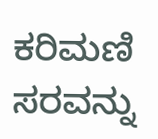ಕರಿಮಣಿ ಸರವನ್ನು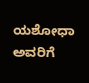ಯಶೋಧಾ ಅವರಿಗೆ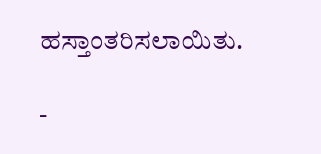ಹಸ್ತಾಂತರಿಸಲಾಯಿತು.

-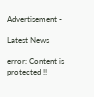Advertisement -

Latest News

error: Content is protected !!